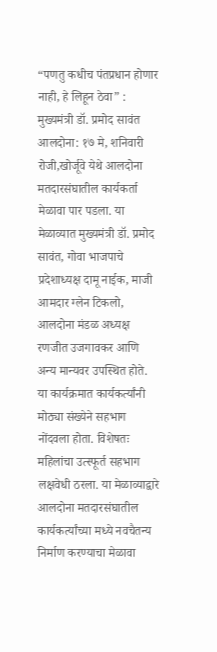“पणतु कधीच पंतप्रधान होणार नाही, हे लिहून ठेवा” : मुख्यमंत्री डॉ. प्रमोद सावंत
आलदोना: १७ मे, शनिवारी रोजी,खोर्जूवे येथे आलदोना मतदारसंघातील कार्यकर्ता मेळावा पार पडला. या मेळाव्यात मुख्यमंत्री डॉ. प्रमोद सावंत, गोवा भाजपाचे प्रदेशाध्यक्ष दामू नाईक, माजी आमदार ग्लेन टिकलो, आलदोना मंडळ अध्यक्ष रणजीत उजगावकर आणि अन्य मान्यवर उपस्थित होते.
या कार्यक्रमात कार्यकर्त्यांनी मोठ्या संख्येने सहभाग नोंदवला होता. विशेषतः महिलांचा उत्स्फूर्त सहभाग लक्षवेधी ठरला. या मेळाव्याद्वारे आलदोना मतदारसंघातील कार्यकर्त्यांच्या मध्ये नवचैतन्य निर्माण करण्याचा मेळावा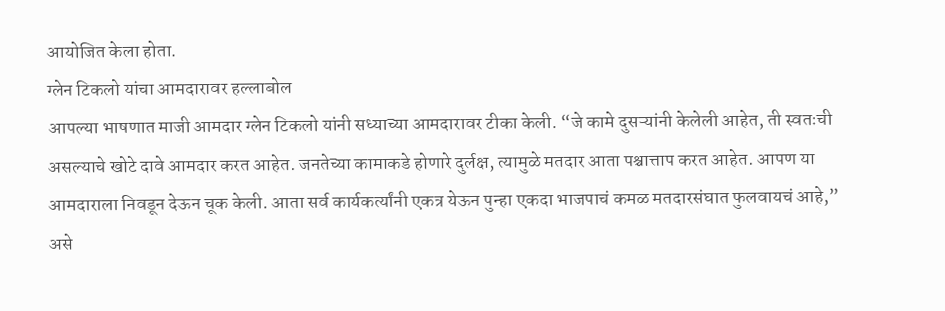आयोजित केला होता.
ग्लेन टिकलो यांचा आमदारावर हल्लाबोल
आपल्या भाषणात माजी आमदार ग्लेन टिकलो यांनी सध्याच्या आमदारावर टीका केली. “जे कामे दुसऱ्यांनी केलेली आहेत, ती स्वतःची असल्याचे खोटे दावे आमदार करत आहेत. जनतेच्या कामाकडे होणारे दुर्लक्ष, त्यामुळे मतदार आता पश्चात्ताप करत आहेत. आपण या आमदाराला निवडून देऊन चूक केली. आता सर्व कार्यकर्त्यांनी एकत्र येऊन पुन्हा एकदा भाजपाचं कमळ मतदारसंघात फुलवायचं आहे,” असे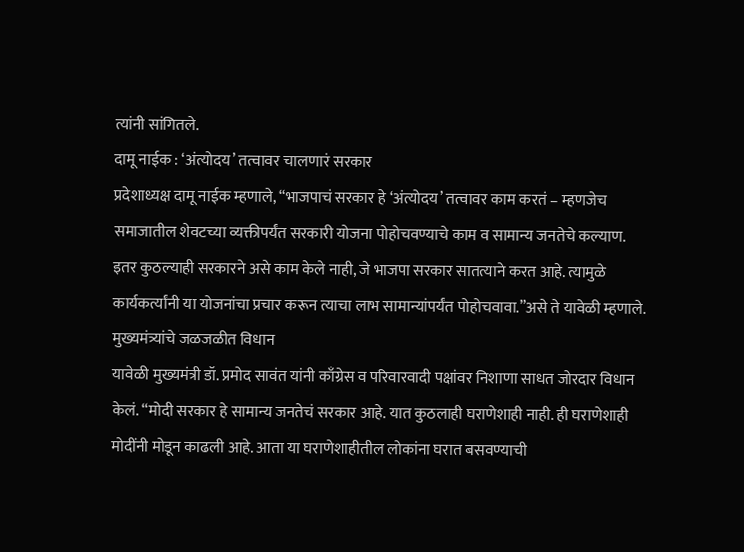त्यांनी सांगितले.
दामू नाईक : ‘अंत्योदय’ तत्वावर चालणारं सरकार
प्रदेशाध्यक्ष दामू नाईक म्हणाले, “भाजपाचं सरकार हे ‘अंत्योदय’ तत्वावर काम करतं – म्हणजेच समाजातील शेवटच्या व्यक्तीपर्यंत सरकारी योजना पोहोचवण्याचे काम व सामान्य जनतेचे कल्याण. इतर कुठल्याही सरकारने असे काम केले नाही, जे भाजपा सरकार सातत्याने करत आहे. त्यामुळे कार्यकर्त्यांनी या योजनांचा प्रचार करून त्याचा लाभ सामान्यांपर्यंत पोहोचवावा.”असे ते यावेळी म्हणाले.
मुख्यमंत्र्यांचे जळजळीत विधान
यावेळी मुख्यमंत्री डॉ. प्रमोद सावंत यांनी काँग्रेस व परिवारवादी पक्षांवर निशाणा साधत जोरदार विधान केलं. “मोदी सरकार हे सामान्य जनतेचं सरकार आहे. यात कुठलाही घराणेशाही नाही. ही घराणेशाही मोदींनी मोडून काढली आहे. आता या घराणेशाहीतील लोकांना घरात बसवण्याची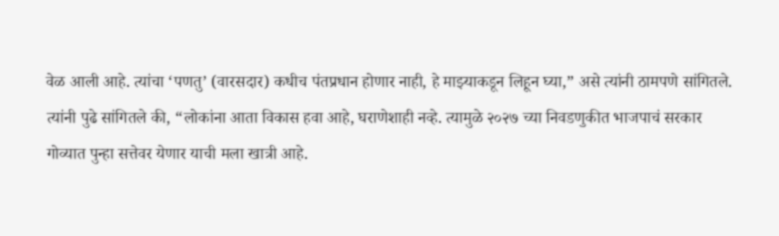वेळ आली आहे. त्यांचा ‘पणतु’ (वारसदार) कधीच पंतप्रधान होणार नाही, हे माझ्याकडून लिहून घ्या,” असे त्यांनी ठामपणे सांगितले.
त्यांनी पुढे सांगितले की, “लोकांना आता विकास हवा आहे, घराणेशाही नव्हे. त्यामुळे २०२७ च्या निवडणुकीत भाजपाचं सरकार गोव्यात पुन्हा सत्तेवर येणार याची मला खात्री आहे.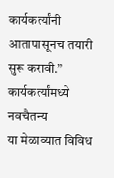कार्यकर्त्यांनी आतापासूनच तयारी सुरू करावी.”
कार्यकर्त्यांमध्ये नवचैतन्य
या मेळाव्यात विविध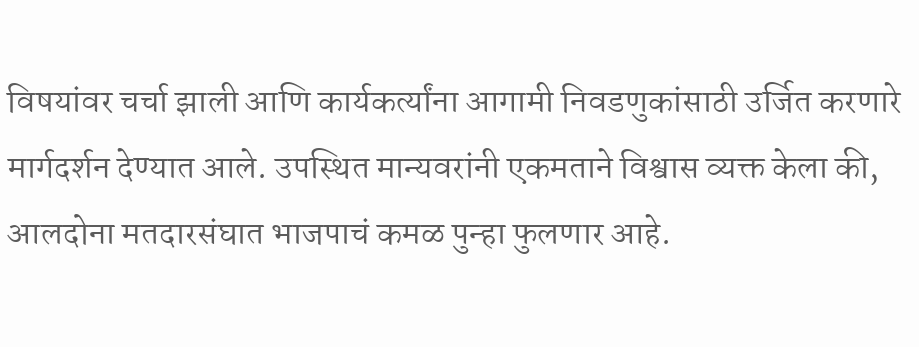विषयांवर चर्चा झाली आणि कार्यकर्त्यांना आगामी निवडणुकांसाठी उर्जित करणारे मार्गदर्शन देण्यात आले. उपस्थित मान्यवरांनी एकमताने विश्वास व्यक्त केला की, आलदोना मतदारसंघात भाजपाचं कमळ पुन्हा फुलणार आहे.